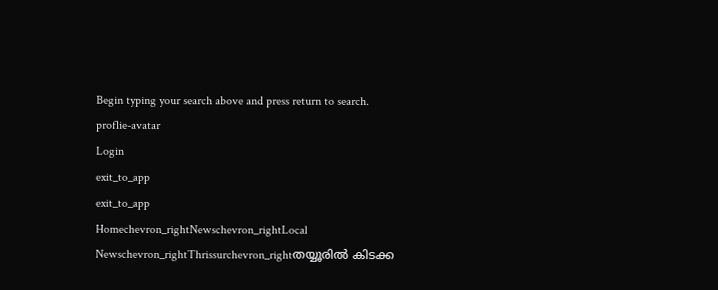Begin typing your search above and press return to search.
proflie-avatar
Login
exit_to_app
exit_to_app
Homechevron_rightNewschevron_rightLocal Newschevron_rightThrissurchevron_rightതയ്യൂരിൽ കിടക്ക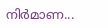നിർമാണ...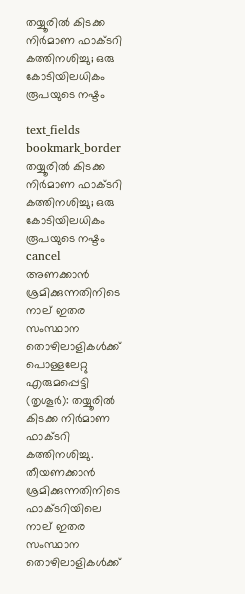തയ്യൂരിൽ കിടക്ക നിർമാണ ഫാക്ടറി കത്തിനശിച്ചു; ഒരു കോടിയിലധികം രൂപയുടെ നഷ്ടം

text_fields
bookmark_border
തയ്യൂരിൽ കിടക്ക നിർമാണ ഫാക്ടറി കത്തിനശിച്ചു; ഒരു കോടിയിലധികം രൂപയുടെ നഷ്ടം
cancel
അണക്കാൻ ശ്രമിക്കുന്നതിനിടെ നാല് ഇതര സംസ്ഥാന തൊഴിലാളികൾക്ക് പൊള്ളലേറ്റു എരുമപ്പെട്ടി (തൃശൂർ): തയ്യൂരിൽ കിടക്ക നിർമാണ ഫാക്ടറി കത്തിനശിച്ചു. തീയണക്കാൻ ശ്രമിക്കുന്നതിനിടെ ഫാക്ടറിയിലെ നാല് ഇതര സംസ്ഥാന തൊഴിലാളികൾക്ക്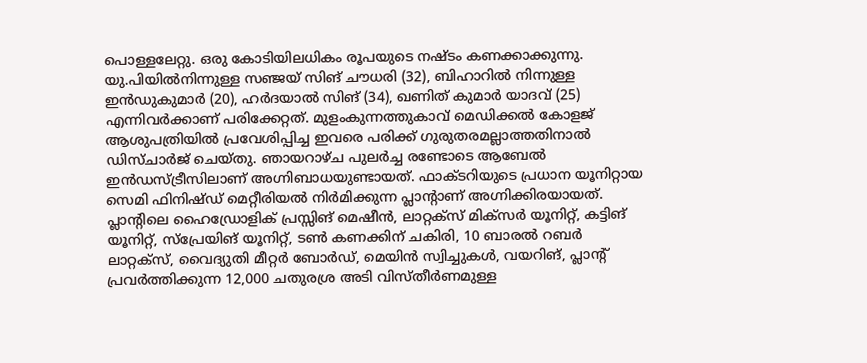പൊള്ളലേറ്റു. ഒരു കോടിയിലധികം രൂപയുടെ നഷ്ടം കണക്കാക്കുന്നു. യു.പിയിൽനിന്നുള്ള സഞ്ജയ് സിങ് ചൗധരി (32), ബിഹാറിൽ നിന്നുള്ള ഇൻഡുകുമാർ (20), ഹർദയാൽ സിങ് (34), ഖണിത് കുമാർ യാദവ് (25) എന്നിവർക്കാണ് പരിക്കേറ്റത്. മുളംകുന്നത്തുകാവ് മെഡിക്കൽ കോളജ് ആശുപത്രിയിൽ പ്രവേശിപ്പിച്ച ഇവരെ പരിക്ക് ഗുരുതരമല്ലാത്തതിനാൽ ഡിസ്ചാർജ് ചെയ്തു. ഞായറാഴ്ച പുലർച്ച രണ്ടോടെ ആബേൽ ഇൻഡസ്ട്രീസിലാണ് അഗ്നിബാധയുണ്ടായത്. ഫാക്ടറിയുടെ പ്രധാന യൂനിറ്റായ സെമി ഫിനിഷ്ഡ് മെറ്റീരിയൽ നിർമിക്കുന്ന പ്ലാന്‍റാണ് അഗ്നിക്കിരയായത്. പ്ലാന്‍റിലെ ഹൈഡ്രോളിക് പ്രസ്സിങ് മെഷീൻ, ലാറ്റക്സ് മിക്സർ യൂനിറ്റ്, കട്ടിങ് യൂനിറ്റ്, സ്പ്രേയിങ് യൂനിറ്റ്, ടൺ കണക്കിന് ചകിരി, 10 ബാരൽ റബർ ലാറ്റക്സ്, വൈദ്യുതി മീറ്റർ ബോർഡ്, മെയിൻ സ്വിച്ചുകൾ, വയറിങ്, പ്ലാന്‍റ് പ്രവർത്തിക്കുന്ന 12,000 ചതുരശ്ര അടി വിസ്തീർണമുള്ള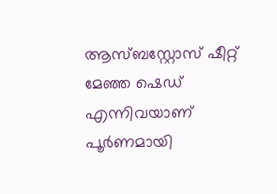ആസ്ബസ്റ്റോസ് ഷീറ്റ് മേഞ്ഞ ഷെഡ് എന്നിവയാണ് പൂർണമായി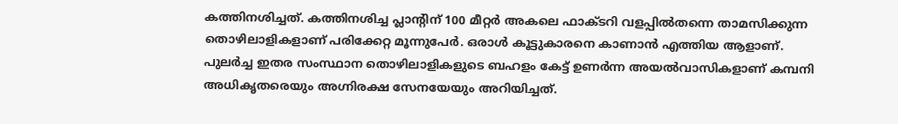കത്തിനശിച്ചത്. കത്തിനശിച്ച പ്ലാന്‍റിന് 100 മീറ്റർ അകലെ ഫാക്ടറി വളപ്പിൽതന്നെ താമസിക്കുന്ന തൊഴിലാളികളാണ് പരിക്കേറ്റ മൂന്നുപേർ. ഒരാൾ കൂട്ടുകാരനെ കാണാൻ എത്തിയ ആളാണ്. പുലർച്ച ഇതര സംസ്ഥാന തൊഴിലാളികളുടെ ബഹളം കേട്ട് ഉണർന്ന അയൽവാസികളാണ് കമ്പനി അധികൃതരെയും അഗ്നിരക്ഷ സേനയേയും അറിയിച്ചത്.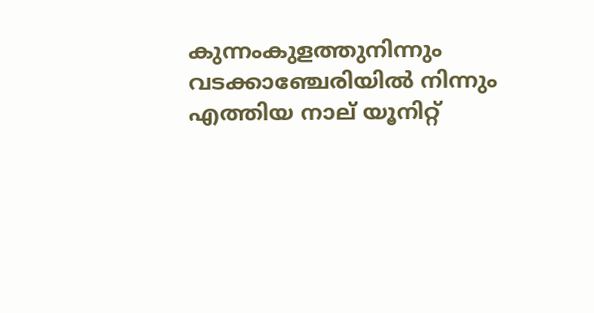കുന്നംകുളത്തുനിന്നും വടക്കാഞ്ചേരിയിൽ നിന്നും എത്തിയ നാല് യൂനിറ്റ്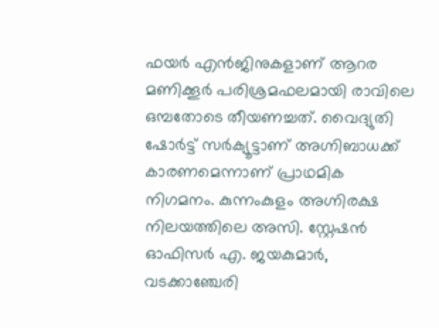ഫയർ എൻജിനുകളാണ് ആറര മണിക്കൂർ പരിശ്രമഫലമായി രാവിലെ ഒമ്പതോടെ തീയണച്ചത്. വൈദ്യുതി ഷോർട്ട് സർക്യൂട്ടാണ് അഗ്നിബാധക്ക് കാരണമെന്നാണ് പ്രാഥമിക നിഗമനം. കുന്നംകുളം അഗ്നിരക്ഷ നിലയത്തിലെ അസി. സ്റ്റേഷൻ ഓഫിസർ എ. ജയകുമാർ, വടക്കാഞ്ചേരി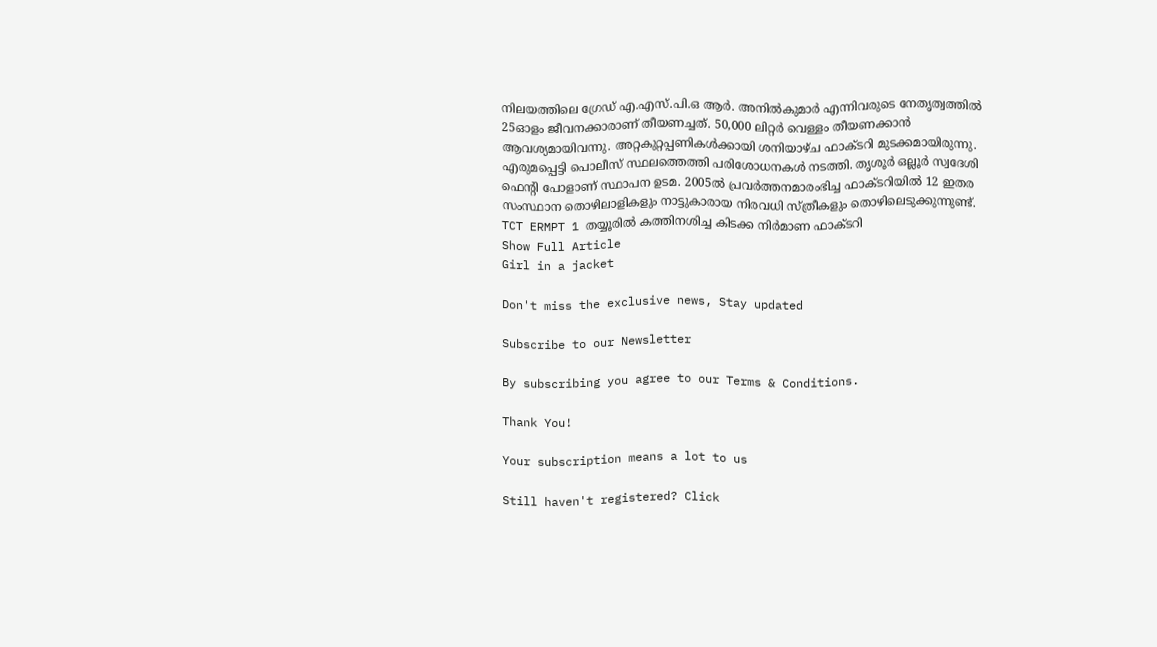നിലയത്തിലെ ഗ്രേഡ് എ.എസ്.പി.ഒ ആർ. അനിൽകുമാർ എന്നിവരുടെ നേതൃത്വത്തിൽ 25ഓളം ജീവനക്കാരാണ് തീയണച്ചത്. 50,000 ലിറ്റർ വെള്ളം തീയണക്കാൻ ആവശ്യമായിവന്നു. അറ്റകുറ്റപ്പണികൾക്കായി ശനിയാഴ്ച ഫാക്ടറി മുടക്കമായിരുന്നു. എരുമപ്പെട്ടി പൊലീസ് സ്ഥലത്തെത്തി പരിശോധനകൾ നടത്തി. തൃശൂർ ഒല്ലൂർ സ്വദേശി ഫെന്റി പോളാണ് സ്ഥാപന ഉടമ. 2005ൽ പ്രവർത്തനമാരംഭിച്ച ഫാക്ടറിയിൽ 12 ഇതര സംസ്ഥാന തൊഴിലാളികളും നാട്ടുകാരായ നിരവധി സ്ത്രീകളും തൊഴിലെടുക്കുന്നുണ്ട്. TCT ERMPT 1 തയ്യൂരിൽ കത്തിനശിച്ച കിടക്ക നിർമാണ ഫാക്ടറി
Show Full Article
Girl in a jacket

Don't miss the exclusive news, Stay updated

Subscribe to our Newsletter

By subscribing you agree to our Terms & Conditions.

Thank You!

Your subscription means a lot to us

Still haven't registered? Click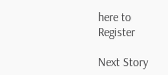here to Register

Next Story